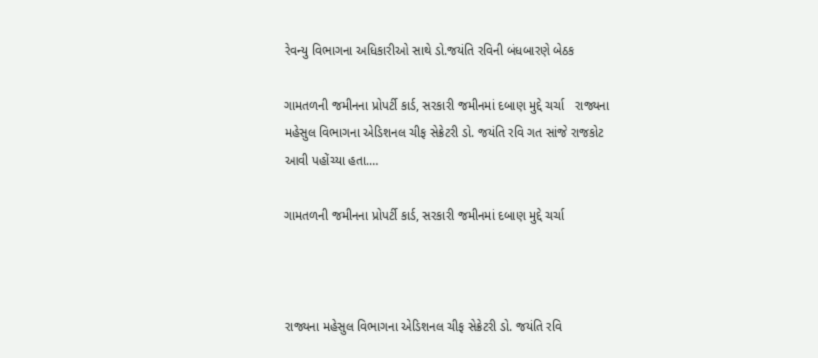રેવન્યુ વિભાગના અધિકારીઓ સાથે ડો.જયંતિ રવિની બંધબારણે બેઠક

ગામતળની જમીનના પ્રોપર્ટી કાર્ડ, સરકારી જમીનમાં દબાણ મુદ્દે ચર્ચા   રાજ્યના મહેસુલ વિભાગના એડિશનલ ચીફ સેક્રેટરી ડો. જયંતિ રવિ ગત સાંજે રાજકોટ આવી પહોંચ્યા હતા.…

ગામતળની જમીનના પ્રોપર્ટી કાર્ડ, સરકારી જમીનમાં દબાણ મુદ્દે ચર્ચા



રાજ્યના મહેસુલ વિભાગના એડિશનલ ચીફ સેક્રેટરી ડો. જયંતિ રવિ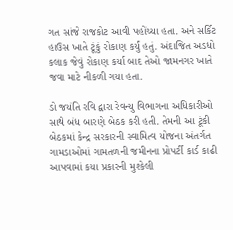ગત સાંજે રાજકોટ આવી પહોંચ્યા હતા. અને સર્કિટ હાઉસ ખાતે ટૂંકું રોકાણ કર્યું હતું. અંદાજિત અડધો કલાક જેવું રોકાણ કર્યા બાદ તેઓ જામનગર ખાતે જવા માટે નીકળી ગયા હતા.

ડો જયંતિ રવિ દ્વારા રેવન્યુ વિભાગના અધિકારીઓ સાથે બંધ બારણે બેઠક કરી હતી. તેમની આ ટૂંકી બેઠકમાં કેન્દ્ર સરકારની સ્વામિત્વ યોજના અંતર્ગત ગામડાઓમાં ગામતળની જમીનના પ્રોપર્ટી કાર્ડ કાઢી આપવામાં કયા પ્રકારની મુશ્કેલી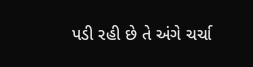પડી રહી છે તે અંગે ચર્ચા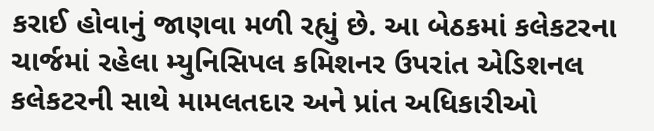કરાઈ હોવાનું જાણવા મળી રહ્યું છે. આ બેઠકમાં કલેકટરના ચાર્જમાં રહેલા મ્યુનિસિપલ કમિશનર ઉપરાંત એડિશનલ કલેકટરની સાથે મામલતદાર અને પ્રાંત અધિકારીઓ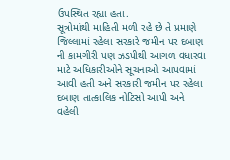ઉપસ્થિત રહ્યા હતા.
સૂત્રોમાંથી માહિતી મળી રહે છે તે પ્રમાણે જિલ્લામાં રહેલા સરકારે જમીન પર દબાણ ની કામગીરી પણ ઝડપીથી આગળ વધારવા માટે અધિકારીઓને સૂચનાઓ આપવામાં આવી હતી અને સરકારી જમીન પર રહેલા દબાણ તાત્કાલિક નોટિસો આપી અને વહેલી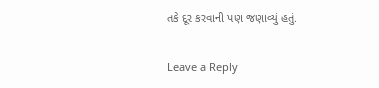તકે દૂર કરવાની પણ જણાવ્યું હતું.

Leave a Reply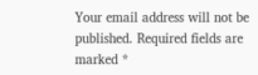Your email address will not be published. Required fields are marked *